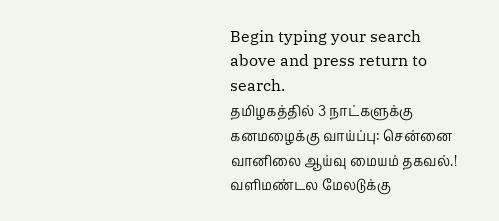Begin typing your search above and press return to search.
தமிழகத்தில் 3 நாட்களுக்கு கனமழைக்கு வாய்ப்பு: சென்னை வானிலை ஆய்வு மையம் தகவல்.!
வளிமண்டல மேலடுக்கு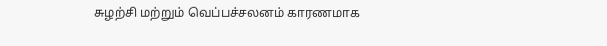சுழற்சி மற்றும் வெப்பச்சலனம் காரணமாக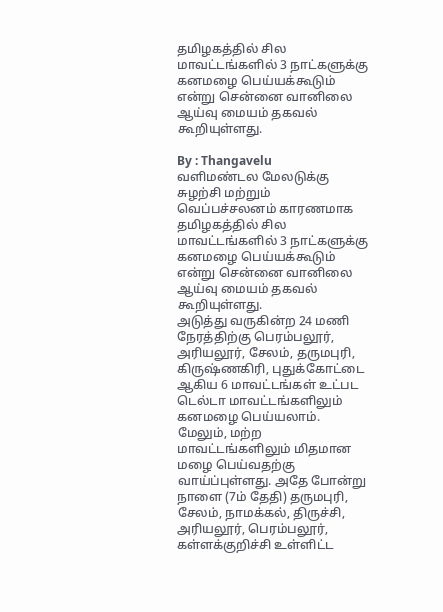தமிழகத்தில் சில மாவட்டங்களில் 3 நாட்களுக்கு கனமழை பெய்யக்கூடும் என்று சென்னை வானிலை ஆய்வு மையம் தகவல் கூறியுள்ளது.

By : Thangavelu
வளிமண்டல மேலடுக்கு சுழற்சி மற்றும் வெப்பச்சலனம் காரணமாக தமிழகத்தில் சில மாவட்டங்களில் 3 நாட்களுக்கு கனமழை பெய்யக்கூடும் என்று சென்னை வானிலை ஆய்வு மையம் தகவல் கூறியுள்ளது.
அடுத்து வருகின்ற 24 மணி நேரத்திற்கு பெரம்பலூர், அரியலூர், சேலம், தருமபுரி, கிருஷ்ணகிரி, புதுக்கோட்டை ஆகிய 6 மாவட்டங்கள் உட்பட டெல்டா மாவட்டங்களிலும் கனமழை பெய்யலாம்.
மேலும், மற்ற மாவட்டங்களிலும் மிதமான மழை பெய்வதற்கு வாய்ப்புள்ளது. அதே போன்று நாளை (7ம் தேதி) தருமபுரி, சேலம், நாமக்கல், திருச்சி, அரியலூர், பெரம்பலூர், கள்ளக்குறிச்சி உள்ளிட்ட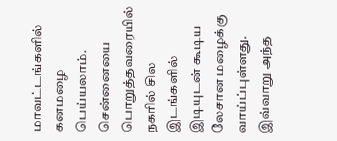மாவட்டங்களில் கனமழை பெய்யலாம். சென்னையை பொறுத்தவரையில் நகரில் சில இடங்களில் இடியுடன் கூடிய லேசான மழைக்கு வாய்ப்புள்ளது. இவ்வாறு அந்த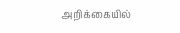அறிக்கையில்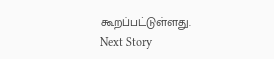கூறப்பட்டுள்ளது.
Next Story